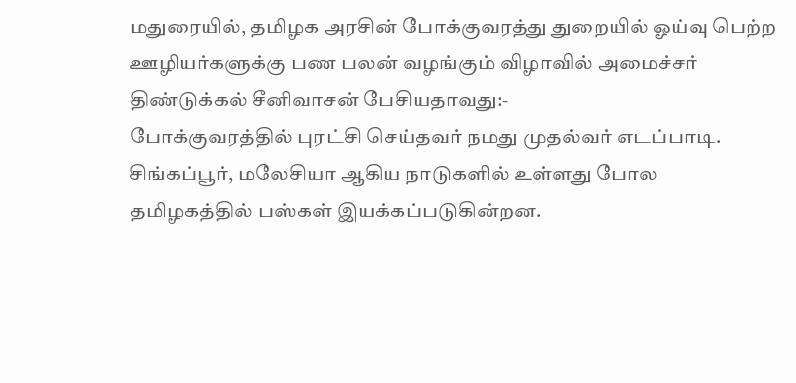மதுரையில், தமிழக அரசின் போக்குவரத்து துறையில் ஓய்வு பெற்ற ஊழியர்களுக்கு பண பலன் வழங்கும் விழாவில் அமைச்சர் திண்டுக்கல் சீனிவாசன் பேசியதாவது:-
போக்குவரத்தில் புரட்சி செய்தவர் நமது முதல்வர் எடப்பாடி. சிங்கப்பூர், மலேசியா ஆகிய நாடுகளில் உள்ளது போல தமிழகத்தில் பஸ்கள் இயக்கப்படுகின்றன.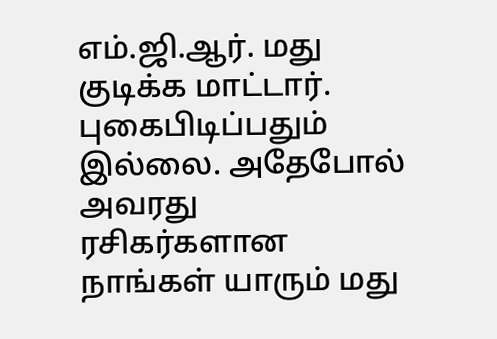எம்.ஜி.ஆர். மது குடிக்க மாட்டார். புகைபிடிப்பதும் இல்லை. அதேபோல் அவரது ரசிகர்களான நாங்கள் யாரும் மது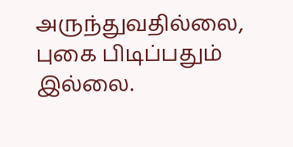அருந்துவதில்லை, புகை பிடிப்பதும் இல்லை.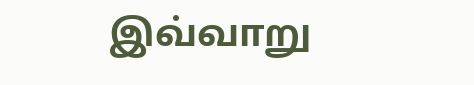இவ்வாறு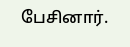பேசினார்.